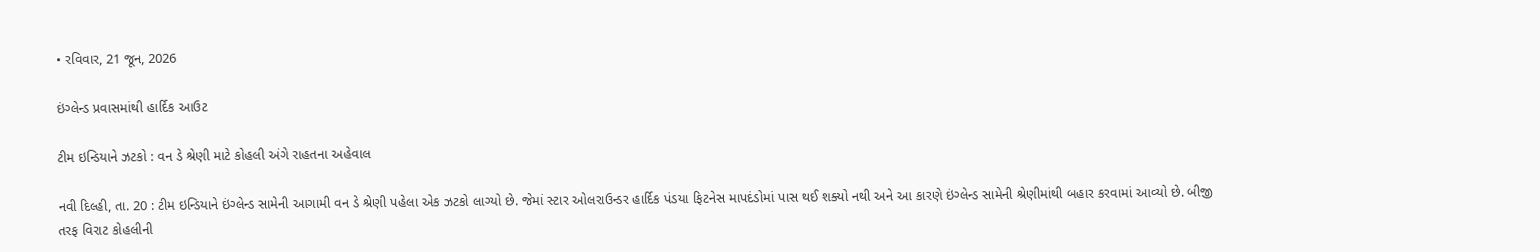• રવિવાર, 21 જૂન, 2026

ઇંગ્લેન્ડ પ્રવાસમાંથી હાર્દિક આઉટ

ટીમ ઇન્ડિયાને ઝટકો : વન ડે શ્રેણી માટે કોહલી અંગે રાહતના અહેવાલ

નવી દિલ્હી, તા. 20 : ટીમ ઇન્ડિયાને ઇંગ્લેન્ડ સામેની આગામી વન ડે શ્રેણી પહેલા એક ઝટકો લાગ્યો છે. જેમાં સ્ટાર ઓલરાઉન્ડર હાર્દિક પંડયા ફિટનેસ માપદંડોમાં પાસ થઈ શક્યો નથી અને આ કારણે ઇંગ્લેન્ડ સામેની શ્રેણીમાંથી બહાર કરવામાં આવ્યો છે. બીજી તરફ વિરાટ કોહલીની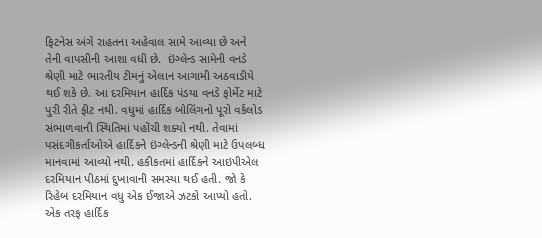ફિટનેસ અંગે રાહતના અહેવાલ સામે આવ્યા છે અને તેની વાપસીની આશા વધી છે.  ઇંગ્લેન્ડ સામેની વનડે શ્રેણી માટે ભારતીય ટીમનું એલાન આગામી અઠવાડીયે થઈ શકે છે. આ દરમિયાન હાર્દિક પંડયા વનડે ફોર્મેટ માટે પુરી રીતે ફીટ નથી. વધુમાં હાર્દિક બોલિંગનો પૂરો વર્કલોડ સંભાળવાની સ્થિતિમાં પહોંચી શક્યો નથી. તેવામાં પસંદગીકર્તાઓએ હાર્દિકને ઇંગ્લેન્ડની શ્રેણી માટે ઉપલબ્ધ માનવામાં આવ્યો નથી. હકીકતમાં હાર્દિકને આઇપીએલ દરમિયાન પીઠમાં દુખાવાની સમસ્યા થઈ હતી. જો કે રિહેબ દરમિયાન વધુ એક ઈજાએ ઝટકો આપ્યો હતો.  એક તરફ હાર્દિક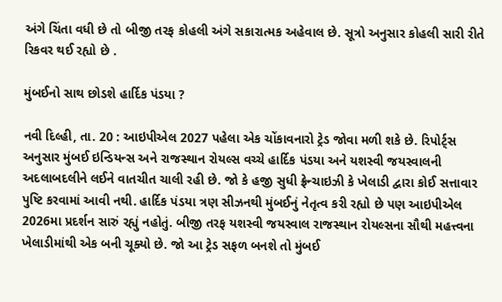અંગે ચિંતા વધી છે તો બીજી તરફ કોહલી અંગે સકારાત્મક અહેવાલ છે. સૂત્રો અનુસાર કોહલી સારી રીતે રિકવર થઈ રહ્યો છે .

મુંબઈનો સાથ છોડશે હાર્દિક પંડયા ?

નવી દિલ્હી, તા. 20 : આઇપીએલ 2027 પહેલા એક ચોંકાવનારો ટ્રેડ જોવા મળી શકે છે. રિપોર્ટ્સ અનુસાર મુંબઈ ઇન્ડિયન્સ અને રાજસ્થાન રોયલ્સ વચ્ચે હાર્દિક પંડયા અને યશસ્વી જયસ્વાલની અદલાબદલીને લઈને વાતચીત ચાલી રહી છે. જો કે હજી સુધી ફ્રેન્ચાઇઝી કે ખેલાડી દ્વારા કોઈ સત્તાવાર પુષ્ટિ કરવામાં આવી નથી. હાર્દિક પંડયા ત્રણ સીઝનથી મુંબઈનું નેતૃત્વ કરી રહ્યો છે પણ આઇપીએલ 2026મા પ્રદર્શન સારું રહ્યું નહોતું. બીજી તરફ યશસ્વી જયસ્વાલ રાજસ્થાન રોયલ્સના સૌથી મહત્ત્વના ખેલાડીમાંથી એક બની ચૂક્યો છે. જો આ ટ્રેડ સફળ બનશે તો મુંબઈ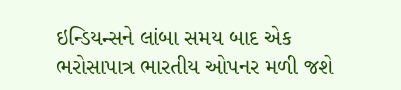ઇન્ડિયન્સને લાંબા સમય બાદ એક ભરોસાપાત્ર ભારતીય ઓપનર મળી જશે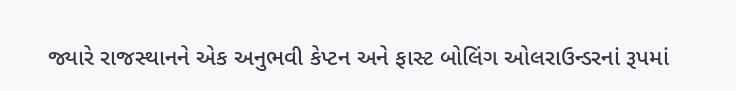જ્યારે રાજસ્થાનને એક અનુભવી કેપ્ટન અને ફાસ્ટ બોલિંગ ઓલરાઉન્ડરનાં રૂપમાં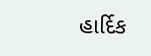હાર્દિક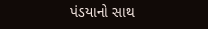પંડયાનો સાથ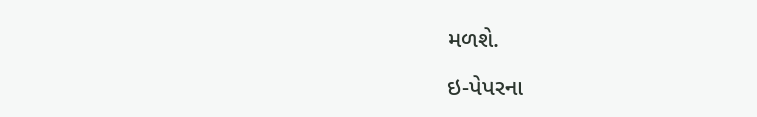મળશે.

ઇ-પેપરના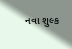નવા શુલ્ક